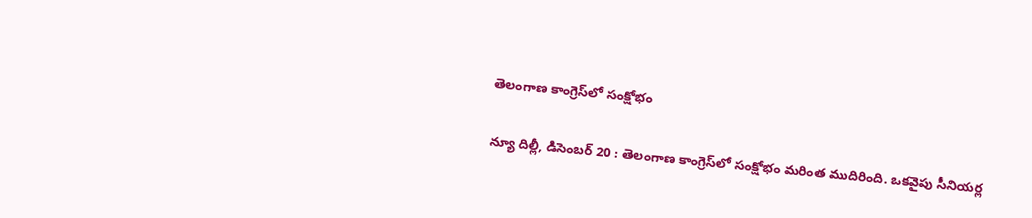తెలంగాణ కాంగ్రెస్‌లో సంక్షోభం

న్యూ దిల్లీ, డిసెంబర్‌ 20 : తెలంగాణ కాంగ్రెస్‌లో సంక్షోభం మరింత ముదిరింది. ఒకవైపు సీనియర్ల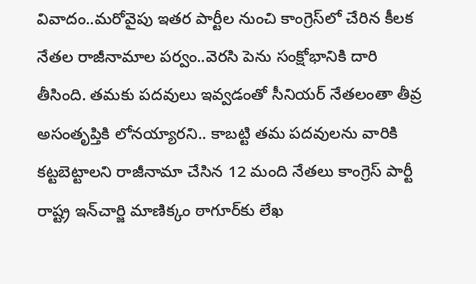వివాదం..మరోవైపు ఇతర పార్టీల నుంచి కాంగ్రెస్‌లో చేరిన కీలక నేతల రాజీనామాల పర్వం..వెరసి పెను సంక్షోభానికి దారి తీసింది. తమకు పదవులు ఇవ్వడంతో సీనియర్‌ ‌నేతలంతా తీవ్ర అసంతృప్తికి లోనయ్యారని.. కాబట్టి తమ పదవులను వారికి కట్టబెట్టాలని రాజీనామా చేసిన 12 మంది నేతలు కాంగ్రెస్‌ ‌పార్టీ రాష్ట్ర ఇన్‌చార్జి మాణిక్కం ఠాగూర్‌కు లేఖ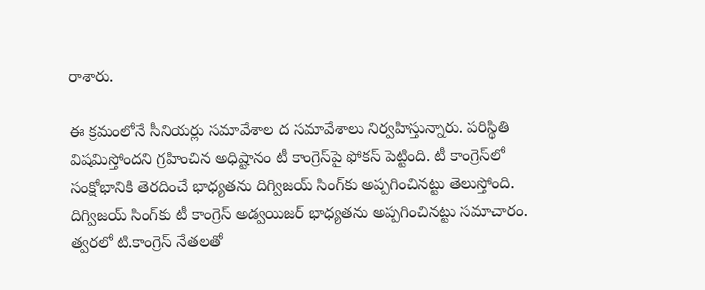రాశారు.

ఈ క్రమంలోనే సీనియర్లు సమావేశాల ద సమావేశాలు నిర్వహిస్తున్నారు. పరిస్థితి విషమిస్తోందని గ్రహించిన అధిష్టానం టీ కాంగ్రెస్‌పై ఫోకస్‌ ‌పెట్టింది. టీ కాంగ్రెస్‌లో సంక్షోభానికి తెరదించే భాధ్యతను దిగ్విజయ్‌ ‌సింగ్‌కు అప్పగించినట్టు తెలుస్తోంది. దిగ్విజయ్‌ ‌సింగ్‌కు టీ కాంగ్రెస్‌ అడ్వయిజర్‌ ‌భాధ్యతను అప్పగించినట్టు సమాచారం. త్వరలో టి.కాంగ్రెస్‌ ‌నేతలతో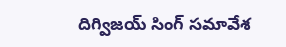దిగ్విజయ్‌ ‌సింగ్‌ ‌సమావేశ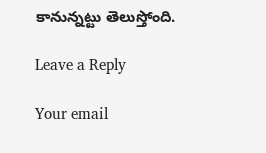కానున్నట్టు తెలుస్తోంది.

Leave a Reply

Your email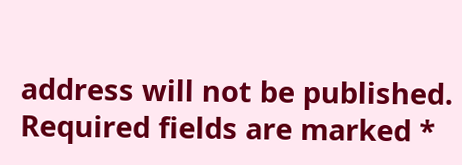address will not be published. Required fields are marked *